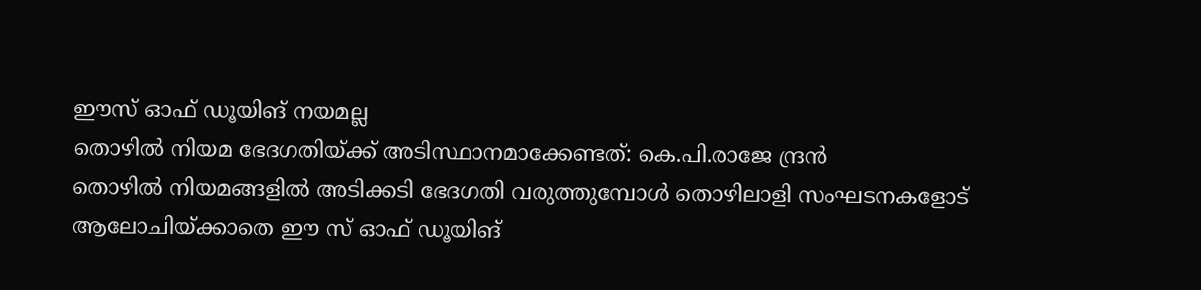ഈസ് ഓഫ് ഡൂയിങ് നയമല്ല
തൊഴിൽ നിയമ ഭേദഗതിയ്ക്ക് അടിസ്ഥാനമാക്കേണ്ടത്: കെ.പി.രാജേ ന്ദ്രൻ
തൊഴിൽ നിയമങ്ങളിൽ അടിക്കടി ഭേദഗതി വരുത്തുമ്പോൾ തൊഴിലാളി സംഘടനകളോട് ആലോചിയ്ക്കാതെ ഈ സ് ഓഫ് ഡൂയിങ്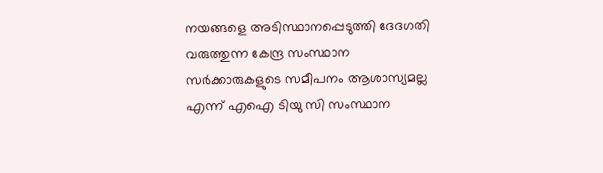നയങ്ങളെ അടിസ്ഥാനപ്പെടുത്തി ദേദഗതി വരുത്തുന്ന കേന്ദ്ര സംസ്ഥാന സർക്കാരുകളുടെ സമീപനം ആശാസ്യമല്ല എന്ന് എഐ ടിയു സി സംസ്ഥാന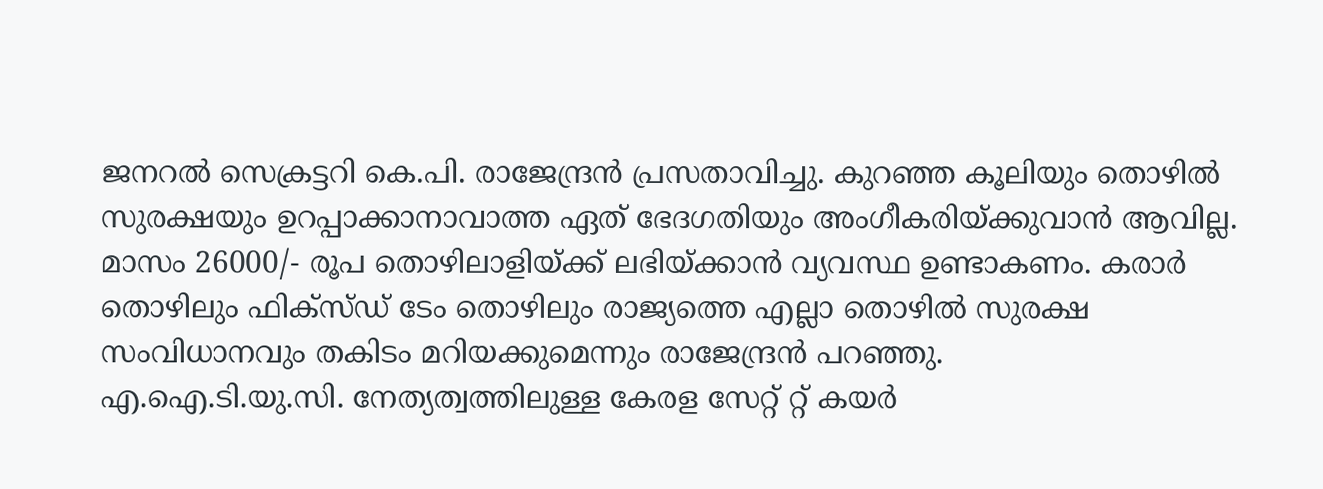ജനറൽ സെക്രട്ടറി കെ.പി. രാജേന്ദ്രൻ പ്രസതാവിച്ചു. കുറഞ്ഞ കൂലിയും തൊഴിൽ സുരക്ഷയും ഉറപ്പാക്കാനാവാത്ത ഏത് ഭേദഗതിയും അംഗീകരിയ്ക്കുവാൻ ആവില്ല. മാസം 26000/- രൂപ തൊഴിലാളിയ്ക്ക് ലഭിയ്ക്കാൻ വ്യവസ്ഥ ഉണ്ടാകണം. കരാർ തൊഴിലും ഫിക്സ്ഡ് ടേം തൊഴിലും രാജ്യത്തെ എല്ലാ തൊഴിൽ സുരക്ഷ സംവിധാനവും തകിടം മറിയക്കുമെന്നും രാജേന്ദ്രൻ പറഞ്ഞു.
എ.ഐ.ടി.യു.സി. നേത്യത്വത്തിലുള്ള കേരള സേറ്റ് റ്റ് കയർ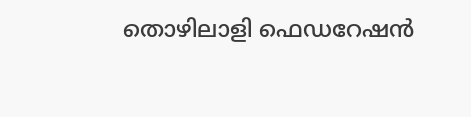തൊഴിലാളി ഫെഡറേഷൻ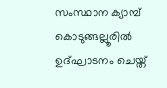സംസ്ഥാന ക്യാമ്പ് കൊടുങ്ങല്ലൂരിൽ ഉദ്ഘാടനം ചെയ്ത്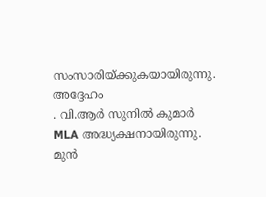സംസാരിയ്ക്കുകയായിരുന്നു. അദ്ദേഹം
. വി.ആർ സുനിൽ കുമാർ MLA അദ്ധ്യക്ഷനായിരുന്നു. മുൻ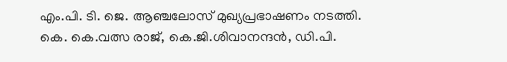എം.പി. ടി. ജെ. ആഞ്ചലോസ് മുഖ്യപ്രഭാഷണം നടത്തി. കെ. കെ.വത്സ രാജ്, കെ.ജി.ശിവാനന്ദൻ, ഡി.പി.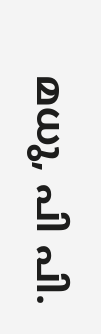മധു, പി പി.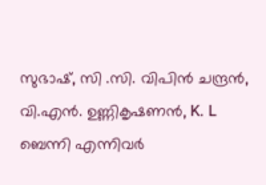സുഭാഷ്, സി .സി. വിപിൻ ചന്ദ്രൻ, വി.എൻ. ഉണ്ണികൃഷണൻ, K. L ബെന്നി എന്നിവർ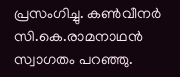പ്രസംഗിച്ചു. കൺവീനർ സി.കെ.രാമനാഥൻ സ്വാഗതം പറഞ്ഞു.